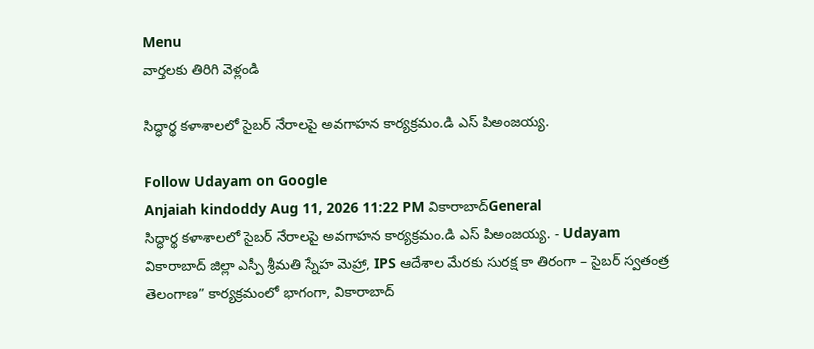Menu
వార్తలకు తిరిగి వెళ్లండి

సిద్ధార్థ కళాశాలలో సైబర్ నేరాలపై అవగాహన కార్యక్రమం.డి ఎస్ పిఅంజయ్య.

Follow Udayam on Google
Anjaiah kindoddy Aug 11, 2026 11:22 PM వికారాబాద్General
సిద్ధార్థ కళాశాలలో సైబర్ నేరాలపై అవగాహన కార్యక్రమం.డి ఎస్ పిఅంజయ్య. - Udayam
వికారాబాద్ జిల్లా ఎస్పీ శ్రీమతి స్నేహ మెహ్రా, IPS ఆదేశాల మేరకు సురక్ష కా తిరంగా – సైబర్ స్వతంత్ర తెలంగాణ” కార్యక్రమంలో భాగంగా, వికారాబాద్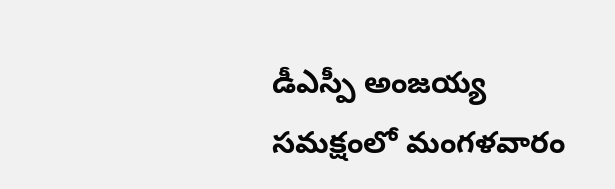డీఎస్పీ అంజయ్య సమక్షంలో మంగళవారం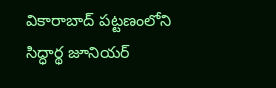వికారాబాద్ పట్టణంలోని సిద్ధార్థ జూనియర్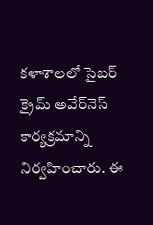కళాశాలలో సైబర్ క్రైమ్ అవేర్‌నెస్ కార్యక్రమాన్ని నిర్వహించారు. ఈ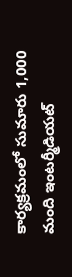కార్యక్రమంలో సుమారు 1,000 మంది ఇంటర్మీడియట్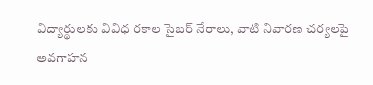విద్యార్థులకు వివిధ రకాల సైబర్ నేరాలు, వాటి నివారణ చర్యలపై అవగాహన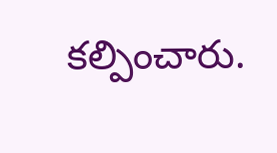కల్పించారు.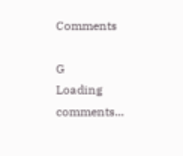Comments

G
Loading comments...